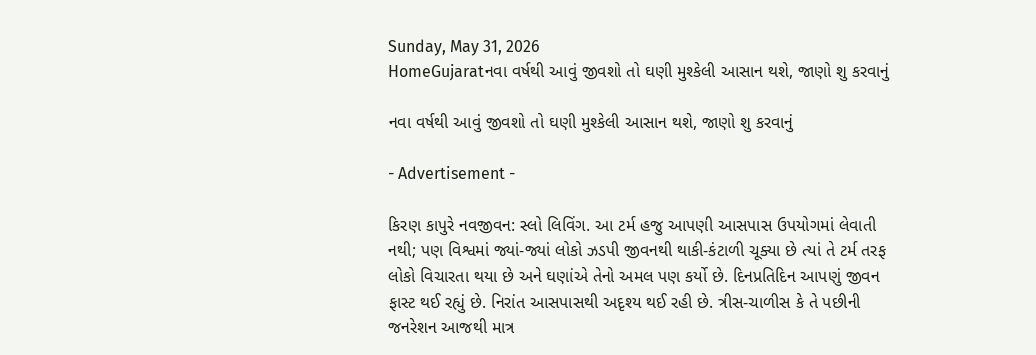Sunday, May 31, 2026
HomeGujaratનવા વર્ષથી આવું જીવશો તો ઘણી મુશ્કેલી આસાન થશે, જાણો શુ કરવાનું

નવા વર્ષથી આવું જીવશો તો ઘણી મુશ્કેલી આસાન થશે, જાણો શુ કરવાનું

- Advertisement -

કિરણ કાપુરે નવજીવન: સ્લો લિવિંગ. આ ટર્મ હજુ આપણી આસપાસ ઉપયોગમાં લેવાતી નથી; પણ વિશ્વમાં જ્યાં-જ્યાં લોકો ઝડપી જીવનથી થાકી-કંટાળી ચૂક્યા છે ત્યાં તે ટર્મ તરફ લોકો વિચારતા થયા છે અને ઘણાંએ તેનો અમલ પણ કર્યો છે. દિનપ્રતિદિન આપણું જીવન ફાસ્ટ થઈ રહ્યું છે. નિરાંત આસપાસથી અદૃશ્ય થઈ રહી છે. ત્રીસ-ચાળીસ કે તે પછીની જનરેશન આજથી માત્ર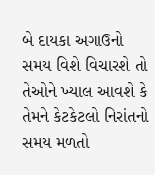બે દાયકા અગાઉનો સમય વિશે વિચારશે તો તેઓને ખ્યાલ આવશે કે તેમને કેટકેટલો નિરાંતનો સમય મળતો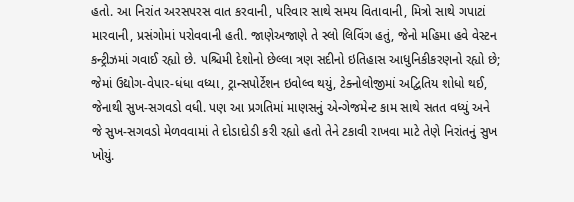હતો. આ નિરાંત અરસપરસ વાત કરવાની, પરિવાર સાથે સમય વિતાવાની, મિત્રો સાથે ગપાટાં મારવાની, પ્રસંગોમાં પરોવવાની હતી. જાણેઅજાણે તે સ્લો લિવિંગ હતું, જેનો મહિમા હવે વેસ્ટન કન્ટ્રીઝમાં ગવાઈ રહ્યો છે. પશ્ચિમી દેશોનો છેલ્લા ત્રણ સદીનો ઇતિહાસ આધુનિકીકરણનો રહ્યો છે; જેમાં ઉદ્યોગ-વેપાર-ધંધા વધ્યા, ટ્રાન્સપોર્ટેશન ઇવોલ્વ થયું, ટેક્નોલોજીમાં અદ્વિતિય શોધો થઈ, જેનાથી સુખ-સગવડો વધી. પણ આ પ્રગતિમાં માણસનું એન્ગેજમેન્ટ કામ સાથે સતત વધ્યું અને જે સુખ-સગવડો મેળવવામાં તે દોડાદોડી કરી રહ્યો હતો તેને ટકાવી રાખવા માટે તેણે નિરાંતનું સુખ ખોયું.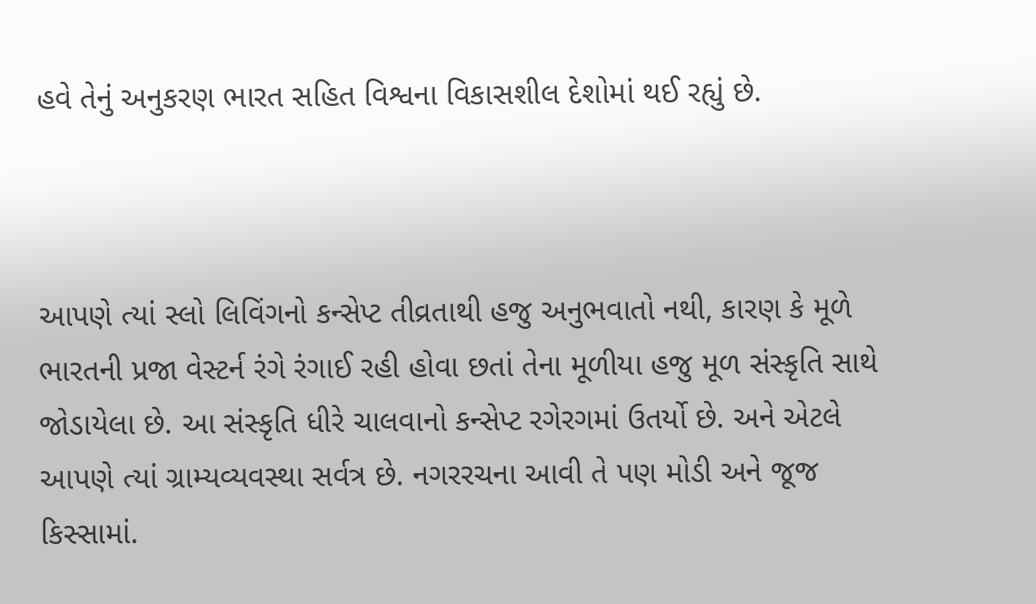હવે તેનું અનુકરણ ભારત સહિત વિશ્વના વિકાસશીલ દેશોમાં થઈ રહ્યું છે.



આપણે ત્યાં સ્લો લિવિંગનો કન્સેપ્ટ તીવ્રતાથી હજુ અનુભવાતો નથી, કારણ કે મૂળે ભારતની પ્રજા વેસ્ટર્ન રંગે રંગાઈ રહી હોવા છતાં તેના મૂળીયા હજુ મૂળ સંસ્કૃતિ સાથે જોડાયેલા છે. આ સંસ્કૃતિ ધીરે ચાલવાનો કન્સેપ્ટ રગેરગમાં ઉતર્યો છે. અને એટલે આપણે ત્યાં ગ્રામ્યવ્યવસ્થા સર્વત્ર છે. નગરરચના આવી તે પણ મોડી અને જૂજ કિસ્સામાં.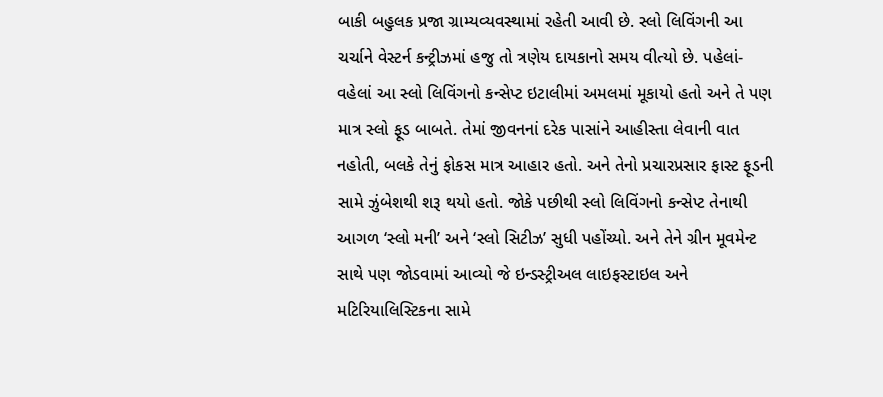બાકી બહુલક પ્રજા ગ્રામ્યવ્યવસ્થામાં રહેતી આવી છે. સ્લો લિવિંગની આ ચર્ચાને વેસ્ટર્ન કન્ટ્રીઝમાં હજુ તો ત્રણેય દાયકાનો સમય વીત્યો છે. પહેલાં-વહેલાં આ સ્લો લિવિંગનો કન્સેપ્ટ ઇટાલીમાં અમલમાં મૂકાયો હતો અને તે પણ માત્ર સ્લો ફૂડ બાબતે. તેમાં જીવનનાં દરેક પાસાંને આહીસ્તા લેવાની વાત નહોતી, બલકે તેનું ફોકસ માત્ર આહાર હતો. અને તેનો પ્રચારપ્રસાર ફાસ્ટ ફૂડની સામે ઝુંબેશથી શરૂ થયો હતો. જોકે પછીથી સ્લો લિવિંગનો કન્સેપ્ટ તેનાથી આગળ ‘સ્લો મની’ અને ‘સ્લો સિટીઝ’ સુધી પહોંચ્યો. અને તેને ગ્રીન મૂવમેન્ટ સાથે પણ જોડવામાં આવ્યો જે ઇન્ડસ્ટ્રીઅલ લાઇફસ્ટાઇલ અને મટિરિયાલિસ્ટિકના સામે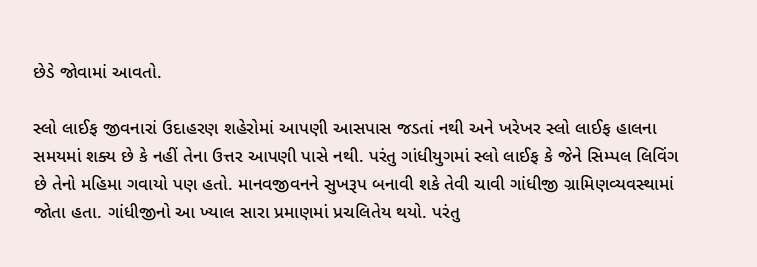છેડે જોવામાં આવતો.

સ્લો લાઈફ જીવનારાં ઉદાહરણ શહેરોમાં આપણી આસપાસ જડતાં નથી અને ખરેખર સ્લો લાઈફ હાલના સમયમાં શક્ય છે કે નહીં તેના ઉત્તર આપણી પાસે નથી. પરંતુ ગાંધીયુગમાં સ્લો લાઈફ કે જેને સિમ્પલ લિવિંગ છે તેનો મહિમા ગવાયો પણ હતો. માનવજીવનને સુખરૂપ બનાવી શકે તેવી ચાવી ગાંધીજી ગ્રામિણવ્યવસ્થામાં જોતા હતા. ગાંધીજીનો આ ખ્યાલ સારા પ્રમાણમાં પ્રચલિતેય થયો. પરંતુ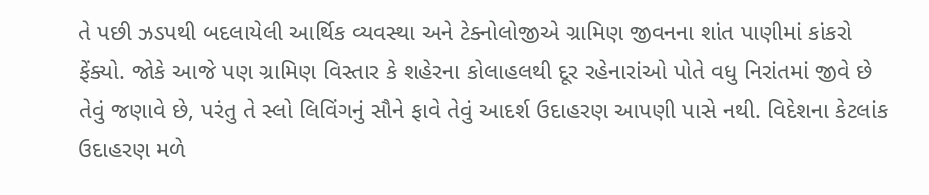તે પછી ઝડપથી બદલાયેલી આર્થિક વ્યવસ્થા અને ટેક્નોલોજીએ ગ્રામિણ જીવનના શાંત પાણીમાં કાંકરો ફેંક્યો. જોકે આજે પણ ગ્રામિણ વિસ્તાર કે શહેરના કોલાહલથી દૂર રહેનારાંઓ પોતે વધુ નિરાંતમાં જીવે છે તેવું જણાવે છે, પરંતુ તે સ્લો લિવિંગનું સૌને ફાવે તેવું આદર્શ ઉદાહરણ આપણી પાસે નથી. વિદેશના કેટલાંક ઉદાહરણ મળે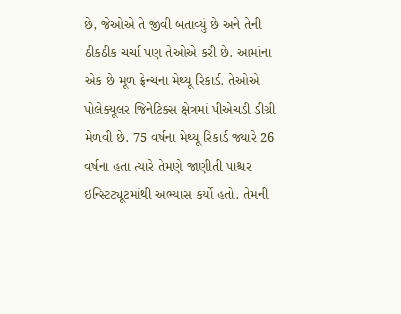છે, જેઓએ તે જીવી બતાવ્યું છે અને તેની ઠીકઠીક ચર્ચા પણ તેઓએ કરી છે. આમાંના એક છે મૂળ ફ્રેન્ચના મેથ્યૂ રિકાર્ડ. તેઓએ પોલેક્યૂલર જિનેટિક્સ ક્ષેત્રમાં પીએચડી ડીગ્રી મેળવી છે. 75 વર્ષના મેથ્યૂ રિકાર્ડ જ્યારે 26 વર્ષના હતા ત્યારે તેમણે જાણીતી પાશ્ચર ઇન્સ્ટિટ્યૂટમાંથી અભ્યાસ કર્યો હતો. તેમની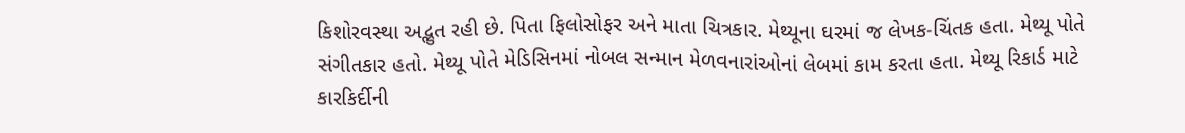કિશોરવસ્થા અદ્ભુત રહી છે. પિતા ફિલોસોફર અને માતા ચિત્રકાર. મેથ્યૂના ઘરમાં જ લેખક-ચિંતક હતા. મેથ્યૂ પોતે સંગીતકાર હતો. મેથ્યૂ પોતે મેડિસિનમાં નોબલ સન્માન મેળવનારાંઓનાં લેબમાં કામ કરતા હતા. મેથ્યૂ રિકાર્ડ માટે કારકિર્દીની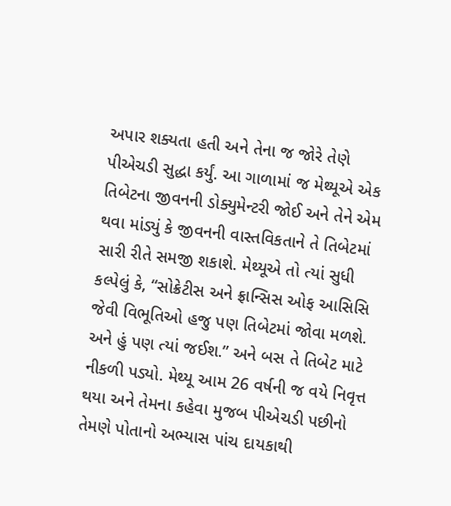અપાર શક્યતા હતી અને તેના જ જોરે તેણે પીએચડી સુદ્ધા કર્યું. આ ગાળામાં જ મેથ્યૂએ એક તિબેટના જીવનની ડોક્યુમેન્ટરી જોઈ અને તેને એમ થવા માંડ્યું કે જીવનની વાસ્તવિકતાને તે તિબેટમાં સારી રીતે સમજી શકાશે. મેથ્યૂએ તો ત્યાં સુધી કલ્પેલું કે, “સોક્રેટીસ અને ફ્રાન્સિસ ઓફ આસિસિ જેવી વિભૂતિઓ હજુ પણ તિબેટમાં જોવા મળશે. અને હું પણ ત્યાં જઈશ.” અને બસ તે તિબેટ માટે નીકળી પડ્યો. મેથ્યૂ આમ 26 વર્ષની જ વયે નિવૃત્ત થયા અને તેમના કહેવા મુજબ પીએચડી પછીનો તેમણે પોતાનો અભ્યાસ પાંચ દાયકાથી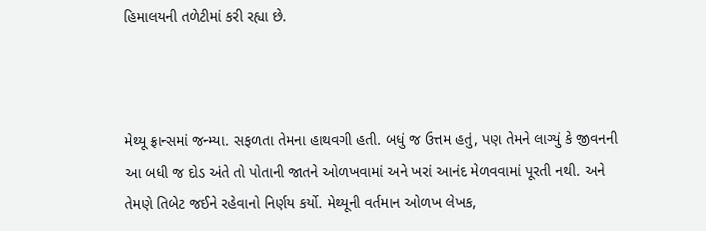હિમાલયની તળેટીમાં કરી રહ્યા છે.



મેથ્યૂ ફ્રાન્સમાં જન્મ્યા. સફળતા તેમના હાથવગી હતી. બધું જ ઉત્તમ હતું, પણ તેમને લાગ્યું કે જીવનની આ બધી જ દોડ અંતે તો પોતાની જાતને ઓળખવામાં અને ખરાં આનંદ મેળવવામાં પૂરતી નથી. અને તેમણે તિબેટ જઈને રહેવાનો નિર્ણય કર્યો. મેથ્યૂની વર્તમાન ઓળખ લેખક,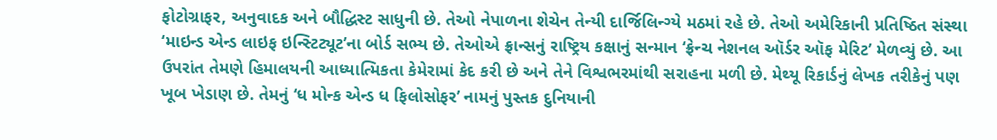ફોટોગ્રાફર, અનુવાદક અને બૌદ્ધિસ્ટ સાધુની છે. તેઓ નેપાળના શેચેન તેન્યી દાર્જિલિન્ગ્યે મઠમાં રહે છે. તેઓ અમેરિકાની પ્રતિષ્ઠિત સંસ્થા ‘માઇન્ડ એન્ડ લાઇફ ઇન્સ્ટિટ્યૂટ’ના બોર્ડ સભ્ય છે. તેઓએ ફ્રાન્સનું રાષ્ટ્રિય કક્ષાનું સન્માન ‘ફ્રેન્ચ નેશનલ ઑર્ડર ઑફ મેરિટ’ મેળવ્યું છે. આ ઉપરાંત તેમણે હિમાલયની આધ્યાત્મિકતા કેમેરામાં કેદ કરી છે અને તેને વિશ્વભરમાંથી સરાહના મળી છે. મેથ્યૂ રિકાર્ડનું લેખક તરીકેનું પણ ખૂબ ખેડાણ છે. તેમનું ‘ધ મોન્ક એન્ડ ધ ફિલોસોફર’ નામનું પુસ્તક દુનિયાની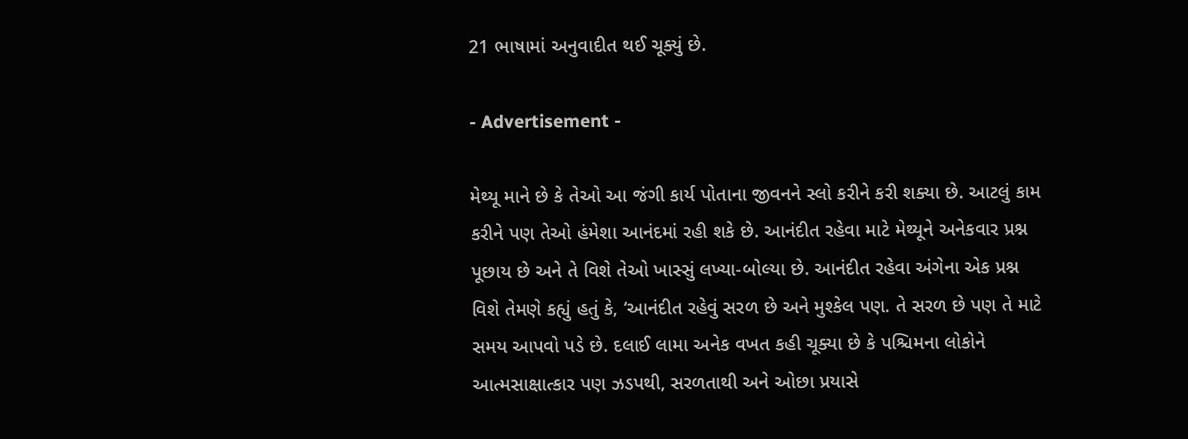21 ભાષામાં અનુવાદીત થઈ ચૂક્યું છે.

- Advertisement -

મેથ્યૂ માને છે કે તેઓ આ જંગી કાર્ય પોતાના જીવનને સ્લો કરીને કરી શક્યા છે. આટલું કામ કરીને પણ તેઓ હંમેશા આનંદમાં રહી શકે છે. આનંદીત રહેવા માટે મેથ્યૂને અનેકવાર પ્રશ્ન પૂછાય છે અને તે વિશે તેઓ ખાસ્સું લખ્યા-બોલ્યા છે. આનંદીત રહેવા અંગેના એક પ્રશ્ન વિશે તેમણે કહ્યું હતું કે, ‘આનંદીત રહેવું સરળ છે અને મુશ્કેલ પણ. તે સરળ છે પણ તે માટે સમય આપવો પડે છે. દલાઈ લામા અનેક વખત કહી ચૂક્યા છે કે પશ્ચિમના લોકોને આત્મસાક્ષાત્કાર પણ ઝડપથી, સરળતાથી અને ઓછા પ્રયાસે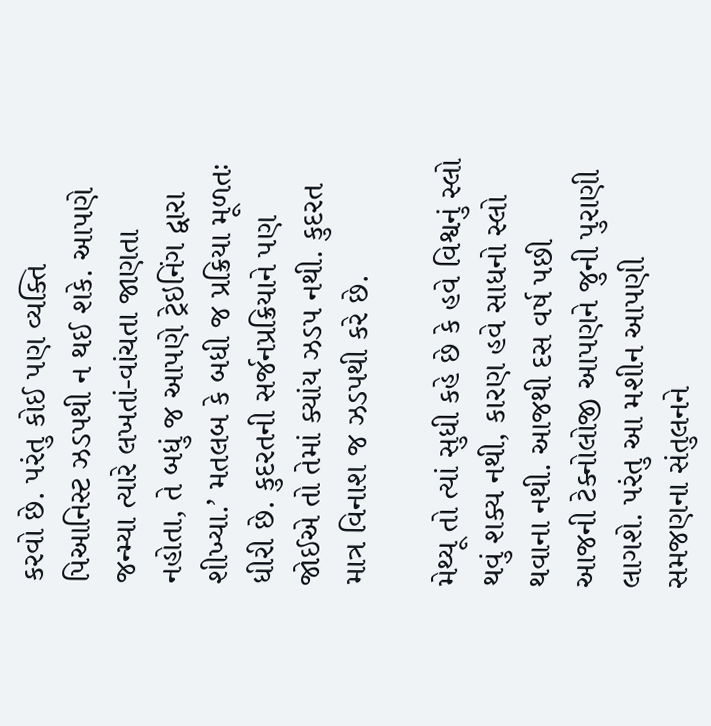કરવો છે. પરંતુ કોઈ પણ વ્યક્તિ પિઆનિસ્ટ ઝડપથી ન થઈ શકે. આપણે જન્મ્યા ત્યારે લખતાં-વાંચતા જાણતા નહોતા, તે બધું જ આપણે ટ્રેઇનિંગ દ્વારા શીખ્યા.’ મતલબ કે બધી જ પ્રક્રિયા મૂળતઃ ધીરી છે. કુદરતની સર્જનપ્રક્રિયાને પણ જોઈએ તો તેમાં ક્યાંય ઝડપ નથી. કુદરત માત્ર વિનાશ જ ઝડપથી કરે છે.

મેથ્યૂ તો ત્યાં સુધી કહે છે કે હવે વિશ્વનું સ્લો થવું શક્ય નથી, કારણ હવે સાધનો સ્લો થવાના નથી. આજથી દસ વર્ષ પછી આજની ટેક્નોલોજી આપણને જુની પુરાણી લાગશે. પરંતુ આ મશીન આપણી સમજણના સંતુલનને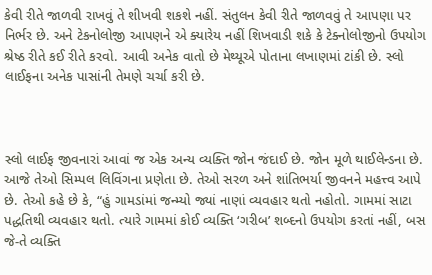કેવી રીતે જાળવી રાખવું તે શીખવી શકશે નહીં. સંતુલન કેવી રીતે જાળવવું તે આપણા પર નિર્ભર છે. અને ટેકનોલોજી આપણને એ ક્યારેય નહીં શિખવાડી શકે કે ટેક્નોલોજીનો ઉપયોગ શ્રેષ્ઠ રીતે કઈ રીતે કરવો. આવી અનેક વાતો છે મેથ્યૂએ પોતાના લખાણમાં ટાંકી છે. સ્લો લાઈફના અનેક પાસાંની તેમણે ચર્ચા કરી છે.



સ્લો લાઈફ જીવનારાં આવાં જ એક અન્ય વ્યક્તિ જોન જંદાઈ છે. જોન મૂળે થાઈલેન્ડના છે. આજે તેઓ સિમ્પલ લિવિંગના પ્રણેતા છે. તેઓ સરળ અને શાંતિભર્યા જીવનને મહત્ત્વ આપે છે. તેઓ કહે છે કે, “હું ગામડાંમાં જન્મ્યો જ્યાં નાણાં વ્યવહાર થતો નહોતો. ગામમાં સાટા પદ્ધતિથી વ્યવહાર થતો. ત્યારે ગામમાં કોઈ વ્યક્તિ ‘ગરીબ’ શબ્દનો ઉપયોગ કરતાં નહીં, બસ જે-તે વ્યક્તિ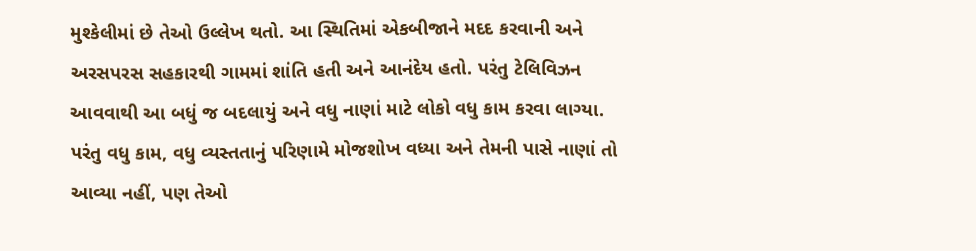મુશ્કેલીમાં છે તેઓ ઉલ્લેખ થતો. આ સ્થિતિમાં એકબીજાને મદદ કરવાની અને અરસપરસ સહકારથી ગામમાં શાંતિ હતી અને આનંદેય હતો. પરંતુ ટેલિવિઝન આવવાથી આ બધું જ બદલાયું અને વધુ નાણાં માટે લોકો વધુ કામ કરવા લાગ્યા. પરંતુ વધુ કામ, વધુ વ્યસ્તતાનું પરિણામે મોજશોખ વધ્યા અને તેમની પાસે નાણાં તો આવ્યા નહીં, પણ તેઓ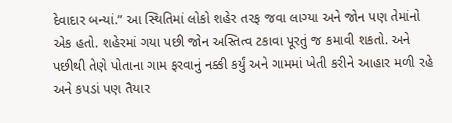દેવાદાર બન્યાં.” આ સ્થિતિમાં લોકો શહેર તરફ જવા લાગ્યા અને જોન પણ તેમાંનો એક હતો. શહેરમાં ગયા પછી જોન અસ્તિત્વ ટકાવા પૂરતું જ કમાવી શકતો. અને પછીથી તેણે પોતાના ગામ ફરવાનું નક્કી કર્યું અને ગામમાં ખેતી કરીને આહાર મળી રહે અને કપડાં પણ તૈયાર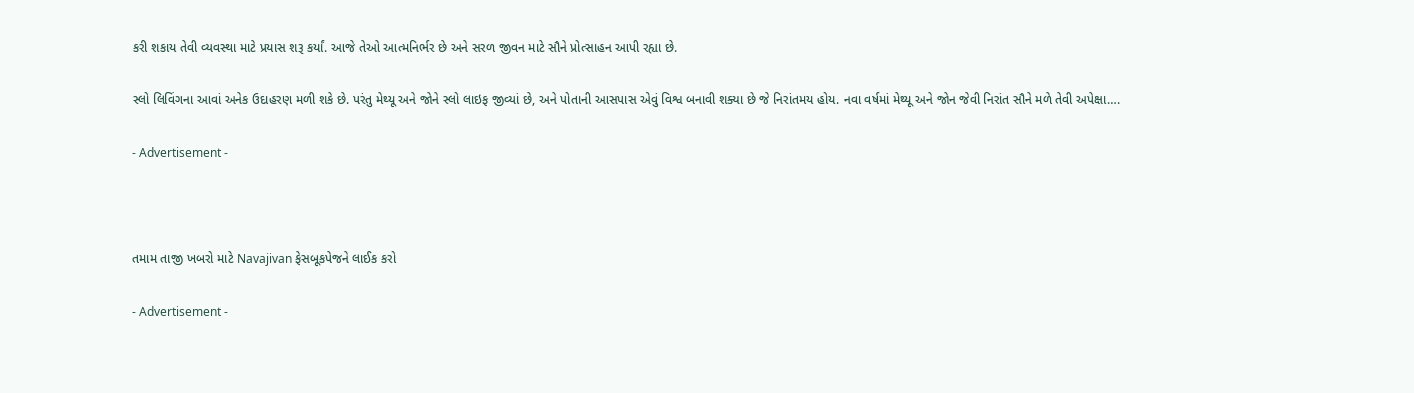કરી શકાય તેવી વ્યવસ્થા માટે પ્રયાસ શરૂ કર્યાં. આજે તેઓ આત્મનિર્ભર છે અને સરળ જીવન માટે સૌને પ્રોત્સાહન આપી રહ્યા છે.

સ્લો લિવિંગના આવાં અનેક ઉદાહરણ મળી શકે છે. પરંતુ મેથ્યૂ અને જોને સ્લો લાઇફ જીવ્યાં છે, અને પોતાની આસપાસ એવું વિશ્વ બનાવી શક્યા છે જે નિરાંતમય હોય. નવા વર્ષમાં મેથ્યૂ અને જોન જેવી નિરાંત સૌને મળે તેવી અપેક્ષા….

- Advertisement -



તમામ તાજી ખબરો માટે Navajivan ફેસબૂકપેજને લાઈક કરો

- Advertisement -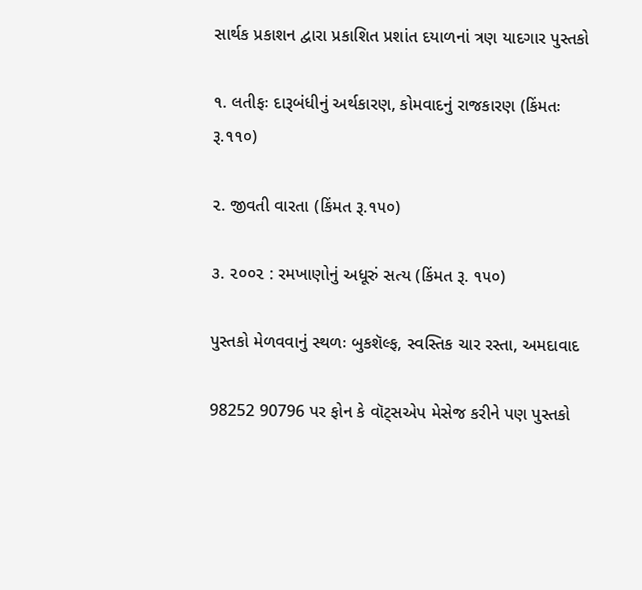સાર્થક પ્રકાશન દ્વારા પ્રકાશિત પ્રશાંત દયાળનાં ત્રણ યાદગાર પુસ્તકો

૧. લતીફઃ દારૂબંધીનું અર્થકારણ, કોમવાદનું રાજકારણ (કિંમતઃ રૂ.૧૧૦)

૨. જીવતી વારતા (કિંમત રૂ.૧૫૦)

૩. ૨૦૦૨ : રમખાણોનું અધૂરું સત્ય (કિંમત રૂ. ૧૫૦)

પુસ્તકો મેળવવાનું સ્થળઃ બુકશૅલ્ફ, સ્વસ્તિક ચાર રસ્તા, અમદાવાદ

98252 90796 પર ફોન કે વૉટ્સએપ મેસેજ કરીને પણ પુસ્તકો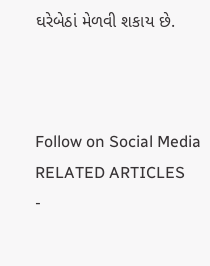ઘરેબેઠાં મેળવી શકાય છે.



Follow on Social Media
RELATED ARTICLES
-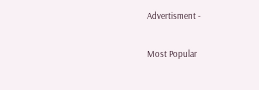Advertisment -

Most Popular